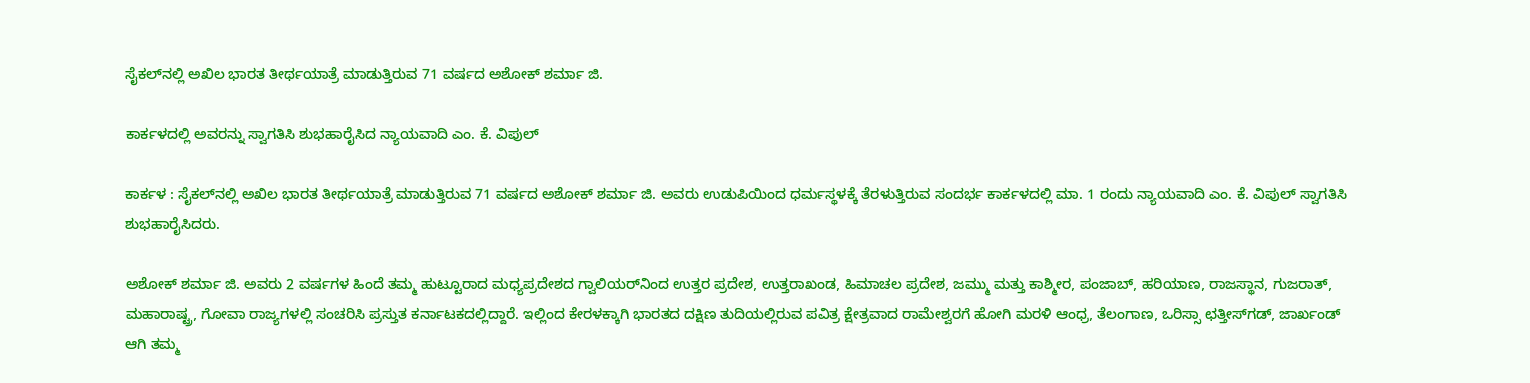ಸೈಕಲ್‌ನಲ್ಲಿ ಅಖಿಲ ಭಾರತ ತೀರ್ಥಯಾತ್ರೆ ಮಾಡುತ್ತಿರುವ 71 ವರ್ಷದ ಅಶೋಕ್ ಶರ್ಮಾ ಜಿ.

ಕಾರ್ಕಳದಲ್ಲಿ ಅವರನ್ನು ಸ್ವಾಗತಿಸಿ ಶುಭಹಾರೈಸಿದ ನ್ಯಾಯವಾದಿ ಎಂ. ಕೆ. ವಿಪುಲ್

ಕಾರ್ಕಳ : ಸೈಕಲ್‌ನಲ್ಲಿ ಅಖಿಲ ಭಾರತ ತೀರ್ಥಯಾತ್ರೆ ಮಾಡುತ್ತಿರುವ 71 ವರ್ಷದ ಅಶೋಕ್ ಶರ್ಮಾ ಜಿ. ಅವರು ಉಡುಪಿಯಿಂದ ಧರ್ಮಸ್ಥಳಕ್ಕೆ ತೆರಳುತ್ತಿರುವ ಸಂದರ್ಭ ಕಾರ್ಕಳದಲ್ಲಿ ಮಾ. 1 ರಂದು ನ್ಯಾಯವಾದಿ ಎಂ. ಕೆ. ವಿಪುಲ್‌ ಸ್ವಾಗತಿಸಿ ಶುಭಹಾರೈಸಿದರು.

ಅಶೋಕ್ ಶರ್ಮಾ ಜಿ. ಅವರು 2 ವರ್ಷಗಳ ಹಿಂದೆ ತಮ್ಮ ಹುಟ್ಟೂರಾದ ಮಧ್ಯಪ್ರದೇಶದ ಗ್ವಾಲಿಯರ್‌ನಿಂದ ಉತ್ತರ ಪ್ರದೇಶ, ಉತ್ತರಾಖಂಡ, ಹಿಮಾಚಲ ಪ್ರದೇಶ, ಜಮ್ಮು ಮತ್ತು ಕಾಶ್ಮೀರ, ಪಂಜಾಬ್, ಹರಿಯಾಣ, ರಾಜಸ್ಥಾನ, ಗುಜರಾತ್, ಮಹಾರಾಷ್ಟ್ರ, ಗೋವಾ ರಾಜ್ಯಗಳಲ್ಲಿ ಸಂಚರಿಸಿ ಪ್ರಸ್ತುತ ಕರ್ನಾಟಕದಲ್ಲಿದ್ದಾರೆ. ಇಲ್ಲಿಂದ ಕೇರಳಕ್ಕಾಗಿ ಭಾರತದ ದಕ್ಷಿಣ ತುದಿಯಲ್ಲಿರುವ ಪವಿತ್ರ ಕ್ಷೇತ್ರವಾದ ರಾಮೇಶ್ವರಗೆ ಹೋಗಿ ಮರಳಿ ಆಂಧ್ರ, ತೆಲಂಗಾಣ, ಒರಿಸ್ಸಾ ಛತ್ತೀಸ್‌ಗಡ್‌, ಜಾರ್ಖಂಡ್ ಆಗಿ ತಮ್ಮ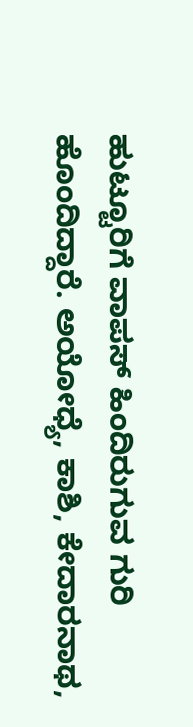ಹುಟ್ಟೂರಿಗೆ ವಾಪಸ್ ಹಿಂದಿರುಗುವ ಗುರಿ ಹೊಂದಿದ್ದಾರೆ. ಅಯೋಧ್ಯೆ, ಕಾಶಿ, ಕೇದಾರನಾಥ,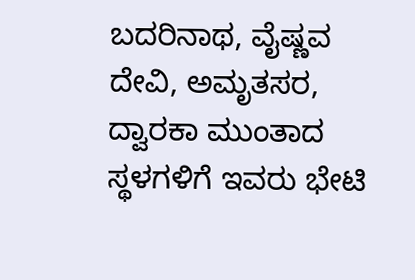ಬದರಿನಾಥ, ವೈಷ್ಣವ ದೇವಿ, ಅಮೃತಸರ, ದ್ವಾರಕಾ ಮುಂತಾದ ಸ್ಥಳಗಳಿಗೆ ಇವರು ಭೇಟಿ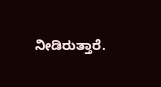ನೀಡಿರುತ್ತಾರೆ.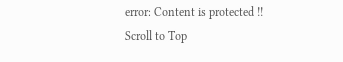error: Content is protected !!
Scroll to Top